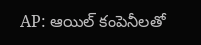AP: ఆయిల్ కంపెనీలతో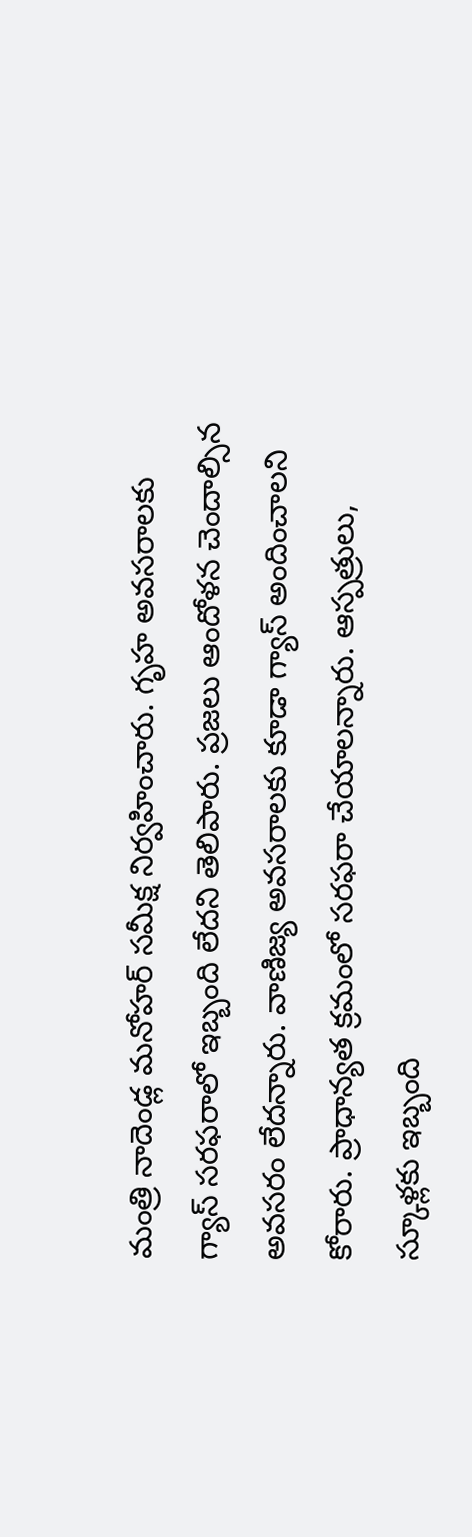మంత్రి నాదెండ్ల మనోహర్ సమీక్ష నిర్వహించారు. గృహ అవసరాలకు గ్యాస్ సరఫరాలో ఇబ్బంది లేదని తెలిపారు. ప్రజలు ఆందోళన చెందాల్సిన అవసరం లేదన్నారు. వాణిజ్య అవసరాలకు కూడా గ్యాస్ అందించాలని కోరారు. ప్రాధాన్యత క్రమంలో సరఫరా చేయాలన్నారు. ఆస్పత్రులు, స్కూళ్లకు ఇబ్బంది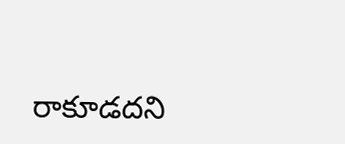రాకూడదని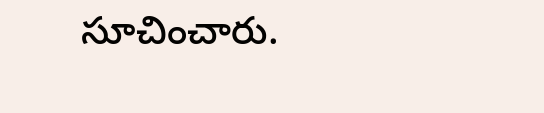సూచించారు.